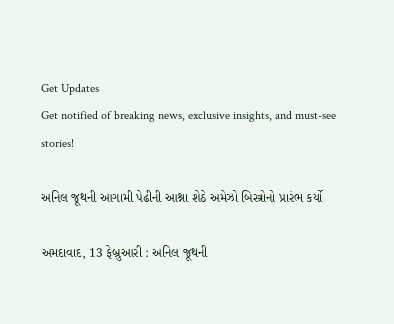Get Updates
Get notified of breaking news, exclusive insights, and must-see stories!

અનિલ જૂથની આગામી પેઢીની આશ્ના શેઠે અમેઝો બિસ્ત્રોનો પ્રારંભ કર્યો

અમદાવાદ, 13 ફેબ્રુઆરી : અનિલ જૂથની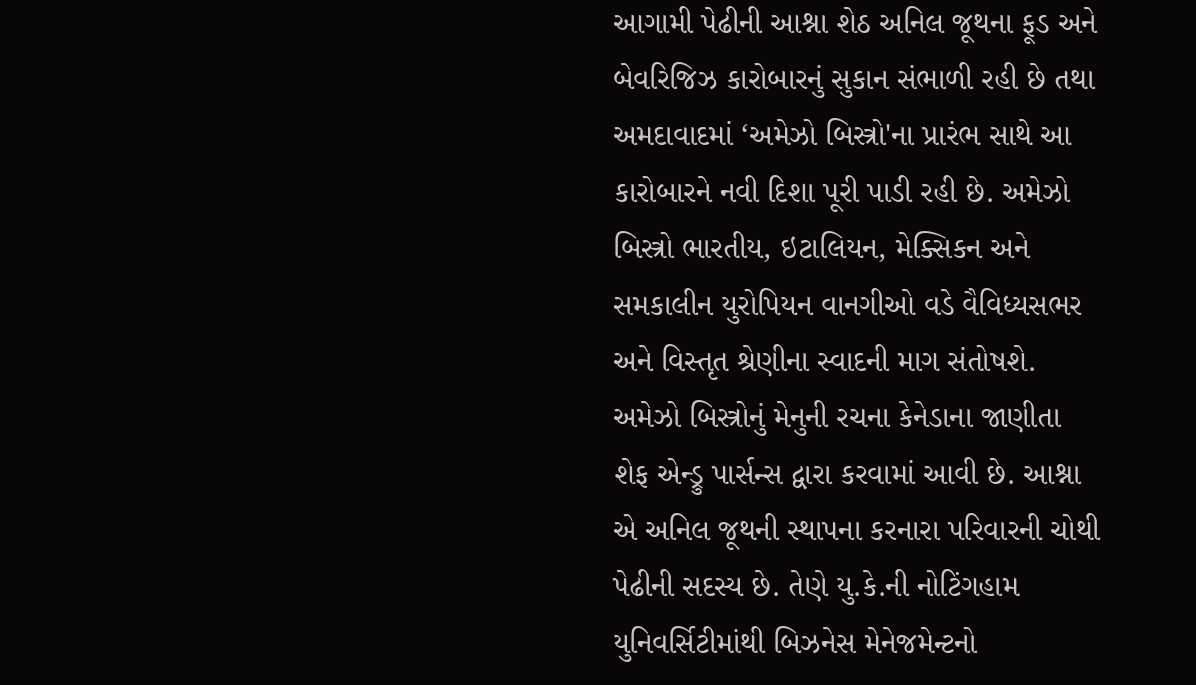આગામી પેઢીની આશ્ના શેઠ અનિલ જૂથના ફૂડ અને બેવરિજિઝ કારોબારનું સુકાન સંભાળી રહી છે તથા અમદાવાદમાં ‘અમેઝો બિસ્ત્રો'ના પ્રારંભ સાથે આ કારોબારને નવી દિશા પૂરી પાડી રહી છે. અમેઝો બિસ્ત્રો ભારતીય, ઇટાલિયન, મેક્સિકન અને સમકાલીન યુરોપિયન વાનગીઓ વડે વૈવિધ્યસભર અને વિસ્તૃત શ્રેણીના સ્વાદની માગ સંતોષશે. અમેઝો બિસ્ત્રોનું મેનુની રચના કેનેડાના જાણીતા શેફ એન્ડ્રુ પાર્સન્સ દ્વારા કરવામાં આવી છે. આશ્ના એ અનિલ જૂથની સ્થાપના કરનારા પરિવારની ચોથી પેઢીની સદસ્ય છે. તેણે યુ.કે.ની નોટિંગહામ યુનિવર્સિટીમાંથી બિઝનેસ મેનેજમેન્ટનો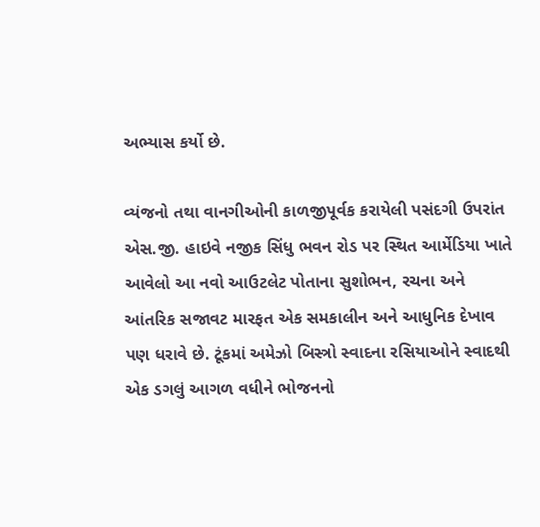અભ્યાસ કર્યો છે.

વ્યંજનો તથા વાનગીઓની કાળજીપૂર્વક કરાયેલી પસંદગી ઉપરાંત એસ.જી. હાઇવે નજીક સિંધુ ભવન રોડ પર સ્થિત આર્મેડિયા ખાતે આવેલો આ નવો આઉટલેટ પોતાના સુશોભન, રચના અને આંતરિક સજાવટ મારફત એક સમકાલીન અને આધુનિક દેખાવ પણ ધરાવે છે. ટૂંકમાં અમેઝો બિસ્ત્રો સ્વાદના રસિયાઓને સ્વાદથી એક ડગલું આગળ વધીને ભોજનનો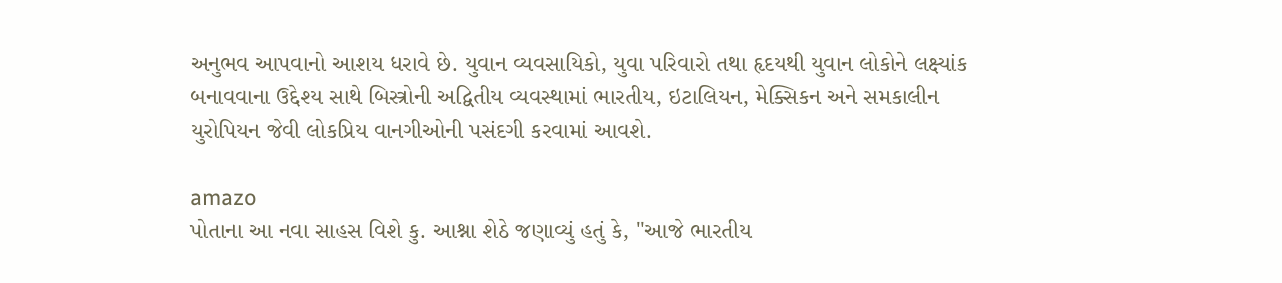અનુભવ આપવાનો આશય ધરાવે છે. યુવાન વ્યવસાયિકો, યુવા પરિવારો તથા હૃદયથી યુવાન લોકોને લક્ષ્યાંક બનાવવાના ઉદ્દેશ્ય સાથે બિસ્ત્રોની અદ્વિતીય વ્યવસ્થામાં ભારતીય, ઇટાલિયન, મેક્સિકન અને સમકાલીન યુરોપિયન જેવી લોકપ્રિય વાનગીઓની પસંદગી કરવામાં આવશે.

amazo
પોતાના આ નવા સાહસ વિશે કુ. આશ્ના શેઠે જણાવ્યું હતું કે, "આજે ભારતીય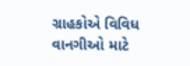ગ્રાહકોએ વિવિધ વાનગીઓ માટે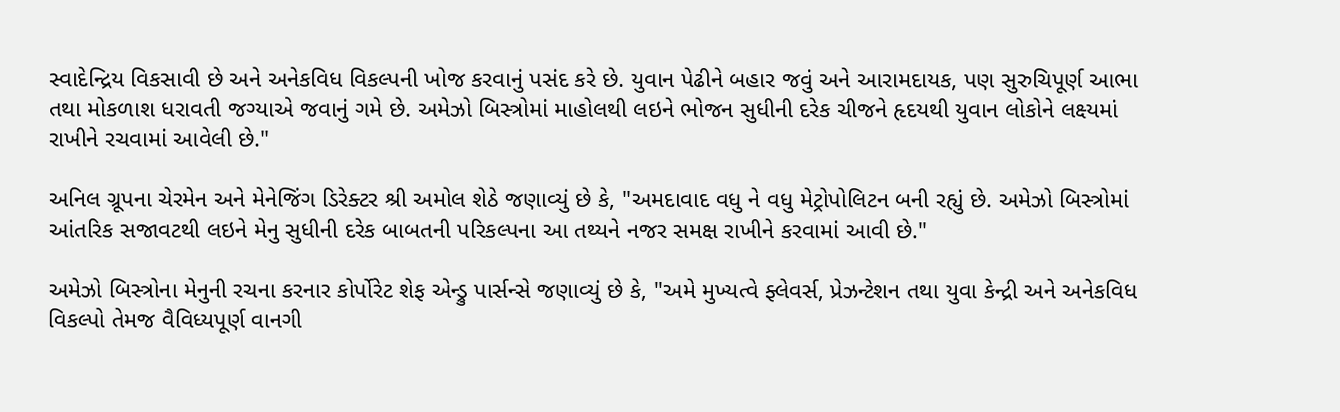સ્વાદેન્દ્રિય વિકસાવી છે અને અનેકવિધ વિકલ્પની ખોજ કરવાનું પસંદ કરે છે. યુવાન પેઢીને બહાર જવું અને આરામદાયક, પણ સુરુચિપૂર્ણ આભા તથા મોકળાશ ધરાવતી જગ્યાએ જવાનું ગમે છે. અમેઝો બિસ્ત્રોમાં માહોલથી લઇને ભોજન સુધીની દરેક ચીજને હૃદયથી યુવાન લોકોને લક્ષ્યમાં રાખીને રચવામાં આવેલી છે."

અનિલ ગ્રૂપના ચેરમેન અને મેનેજિંગ ડિરેક્ટર શ્રી અમોલ શેઠે જણાવ્યું છે કે, "અમદાવાદ વધુ ને વધુ મેટ્રોપોલિટન બની રહ્યું છે. અમેઝો બિસ્ત્રોમાં આંતરિક સજાવટથી લઇને મેનુ સુધીની દરેક બાબતની પરિકલ્પના આ તથ્યને નજર સમક્ષ રાખીને કરવામાં આવી છે."

અમેઝો બિસ્ત્રોના મેનુની રચના કરનાર કોર્પોરેટ શેફ એન્ડ્રુ પાર્સન્સે જણાવ્યું છે કે, "અમે મુખ્યત્વે ફ્લેવર્સ, પ્રેઝન્ટેશન તથા યુવા કેન્દ્રી અને અનેકવિધ વિકલ્પો તેમજ વૈવિધ્યપૂર્ણ વાનગી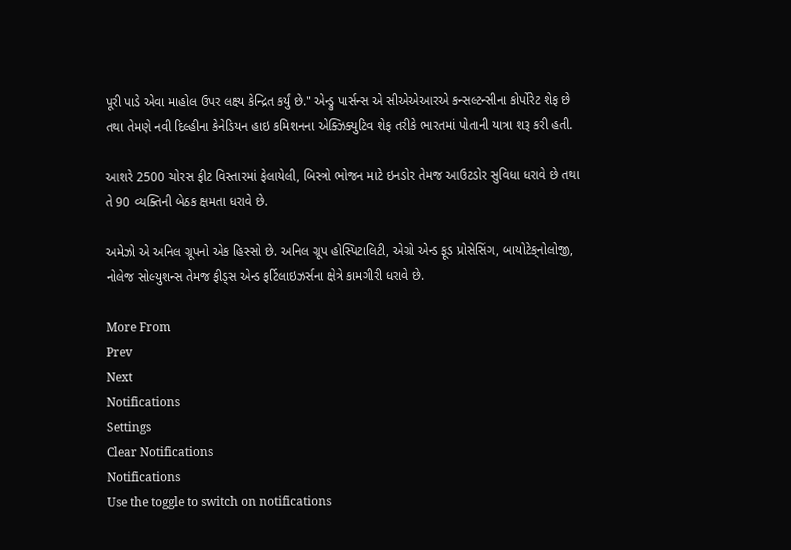પૂરી પાડે એવા માહોલ ઉપર લક્ષ્ય કેન્દ્રિત કર્યું છે." એન્ડ્રુ પાર્સન્સ એ સીએએઆરએ કન્સલ્ટન્સીના કોર્પોરેટ શેફ છે તથા તેમણે નવી દિલ્હીના કેનેડિયન હાઇ કમિશનના એક્ઝિક્યુટિવ શેફ તરીકે ભારતમાં પોતાની યાત્રા શરૂ કરી હતી.

આશરે 2500 ચોરસ ફીટ વિસ્તારમાં ફેલાયેલી, બિસ્ત્રો ભોજન માટે ઇનડોર તેમજ આઉટડોર સુવિધા ધરાવે છે તથા તે 90 વ્યક્તિની બેઠક ક્ષમતા ધરાવે છે.

અમેઝો એ અનિલ ગ્રૂપનો એક હિસ્સો છે. અનિલ ગ્રૂપ હોસ્પિટાલિટી, એગ્રો એન્ડ ફૂડ પ્રોસેસિંગ, બાયોટેક્‌નોલોજી, નોલેજ સોલ્યુશન્સ તેમજ ફીડ્‌સ એન્ડ ફર્ટિલાઇઝર્સના ક્ષેત્રે કામગીરી ધરાવે છે.

More From
Prev
Next
Notifications
Settings
Clear Notifications
Notifications
Use the toggle to switch on notifications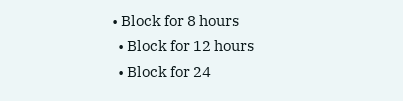• Block for 8 hours
  • Block for 12 hours
  • Block for 24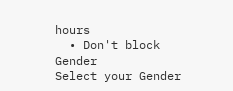hours
  • Don't block
Gender
Select your Gender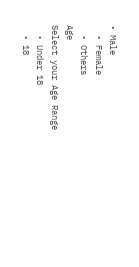• Male
  • Female
  • Others
Age
Select your Age Range
  • Under 18
  • 18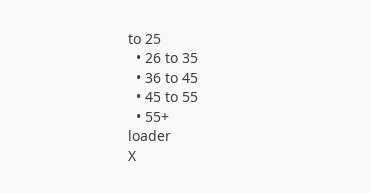to 25
  • 26 to 35
  • 36 to 45
  • 45 to 55
  • 55+
loader
X